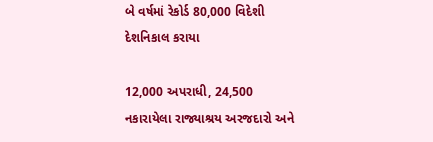બે વર્ષમાં રેકોર્ડ 80,000 વિદેશી દેશનિકાલ કરાયા

12,000 અપરાધી, 24,500 નકારાયેલા રાજ્યાશ્રય અરજદારો અને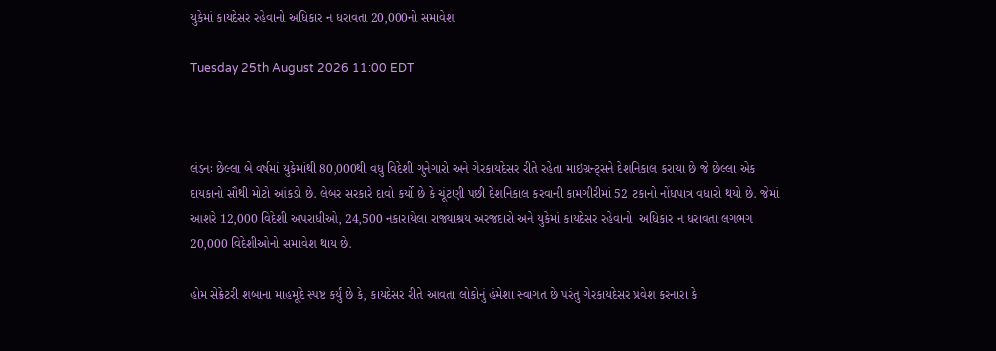યુકેમાં કાયદેસર રહેવાનો અધિકાર ન ધરાવતા 20,000નો સમાવેશ

Tuesday 25th August 2026 11:00 EDT



લંડનઃ છેલ્લા બે વર્ષમાં યુકેમાંથી 80,000થી વધુ વિદેશી ગુનેગારો અને ગેરકાયદેસર રીતે રહેતા માઇગ્રન્ટ્સને દેશનિકાલ કરાયા છે જે છેલ્લા એક દાયકાનો સૌથી મોટો આંકડો છે. લેબર સરકારે દાવો કર્યો છે કે ચૂંટણી પછી દેશનિકાલ કરવાની કામગીરીમાં 52 ટકાનો નોંધપાત્ર વધારો થયો છે. જેમાં આશરે 12,000 વિદેશી અપરાધીઓ, 24,500 નકારાયેલા રાજ્યાશ્રય અરજદારો અને યુકેમાં કાયદેસર રહેવાનો  અધિકાર ન ધરાવતા લગભગ 20,000 વિદેશીઓનો સમાવેશ થાય છે.

હોમ સેક્રેટરી શબાના માહમૂદે સ્પષ્ટ કર્યું છે કે, કાયદેસર રીતે આવતા લોકોનું હંમેશા સ્વાગત છે પરંતુ ગેરકાયદેસર પ્રવેશ કરનારા કે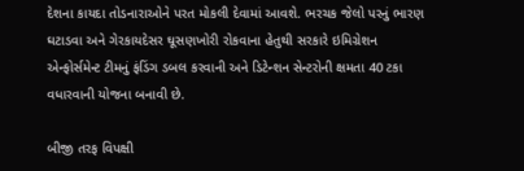દેશના કાયદા તોડનારાઓને પરત મોકલી દેવામાં આવશે. ભરચક જેલો પરનું ભારણ ઘટાડવા અને ગેરકાયદેસર ઘૂસણખોરી રોકવાના હેતુથી સરકારે ઇમિગ્રેશન એન્ફોર્સમેન્ટ ટીમનું ફંડિંગ ડબલ કરવાની અને ડિટેન્શન સેન્ટરોની ક્ષમતા 40 ટકા વધારવાની યોજના બનાવી છે.

બીજી તરફ વિપક્ષી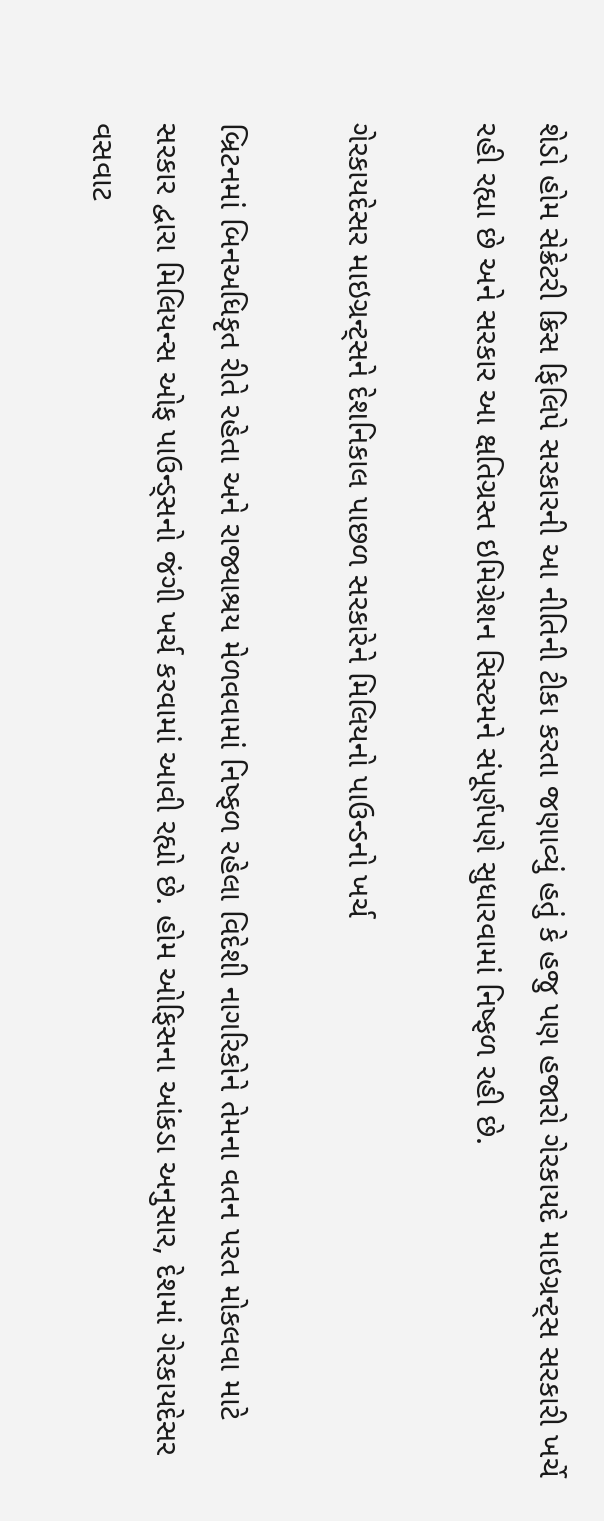શેડો હોમ સેક્રેટરી ક્રિસ ફિલિપે સરકારની આ નીતિની ટીકા કરતા જણાવ્યું હતું કે હજુ પણ હજારો ગેરકાયદે માઇગ્રન્ટ્સ સરકારી ખર્ચે રહી રહ્યા છે અને સરકાર આ ક્ષતિગ્રસ્ત ઇમિગ્રેશન સિસ્ટમને સંપૂર્ણપણે સુધારવામાં નિષ્ફળ રહી છે.

ગેરકાયદેસર માઇગ્રન્ટ્સને દેશનિકાલ પાછળ સરકારેને મિલિયનો પાઉન્ડનો ખર્ચ

બ્રિટનમાં બિનઅધિકૃત રીતે રહેતા અને રાજ્યાશ્રય મેળવવામાં નિષ્ફળ રહેલા વિદેશી નાગરિકોને તેમના વતન પરત મોકલવા માટે સરકાર દ્વારા મિલિયન્સ ઓફ પાઉન્ડ્સનો જંગી ખર્ચ કરવામાં આવી રહ્યો છે. હોમ ઓફિસના આંકડા અનુસાર, દેશમાં ગેરકાયદેસર વસવાટ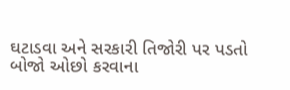ઘટાડવા અને સરકારી તિજોરી પર પડતો બોજો ઓછો કરવાના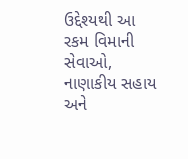ઉદ્દેશ્યથી આ રકમ વિમાની સેવાઓ, નાણાકીય સહાય અને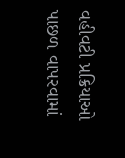વહીવટી પ્રક્રિયાઓ પાછળ વાપરવામાં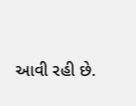આવી રહી છે.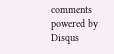comments powered by Disqus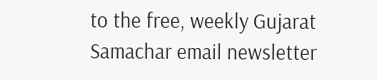to the free, weekly Gujarat Samachar email newsletter